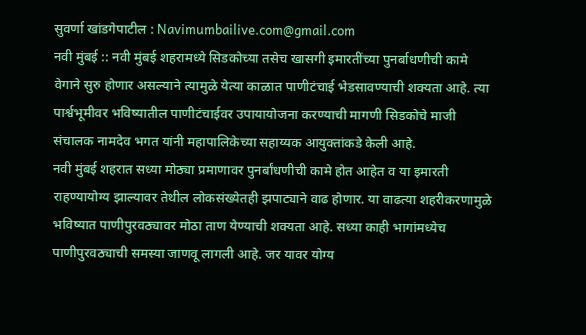सुवर्णा खांडगेपाटील : Navimumbailive.com@gmail.com
नवी मुंबई :: नवी मुंबई शहरामध्ये सिडकोच्या तसेच खासगी इमारतींच्या पुनर्बाधणीची कामे वेगाने सुरु होणार असल्याने त्यामुळे येत्या काळात पाणीटंचाई भेडसावण्याची शक्यता आहे. त्या पार्श्वभूमीवर भविष्यातील पाणीटंचाईवर उपायायोजना करण्याची मागणी सिडकोचे माजी संचालक नामदेव भगत यांनी महापालिकेच्या सहाय्यक आयुक्तांकडे केली आहे.
नवी मुंबई शहरात सध्या मोठ्या प्रमाणावर पुनर्बांधणीची कामे होत आहेत व या इमारती राहण्यायोग्य झाल्यावर तेथील लोकसंख्येतही झपाट्याने वाढ होणार. या वाढत्या शहरीकरणामुळे भविष्यात पाणीपुरवठ्यावर मोठा ताण येण्याची शक्यता आहे. सध्या काही भागांमध्येच पाणीपुरवठ्याची समस्या जाणवू लागली आहे. जर यावर योग्य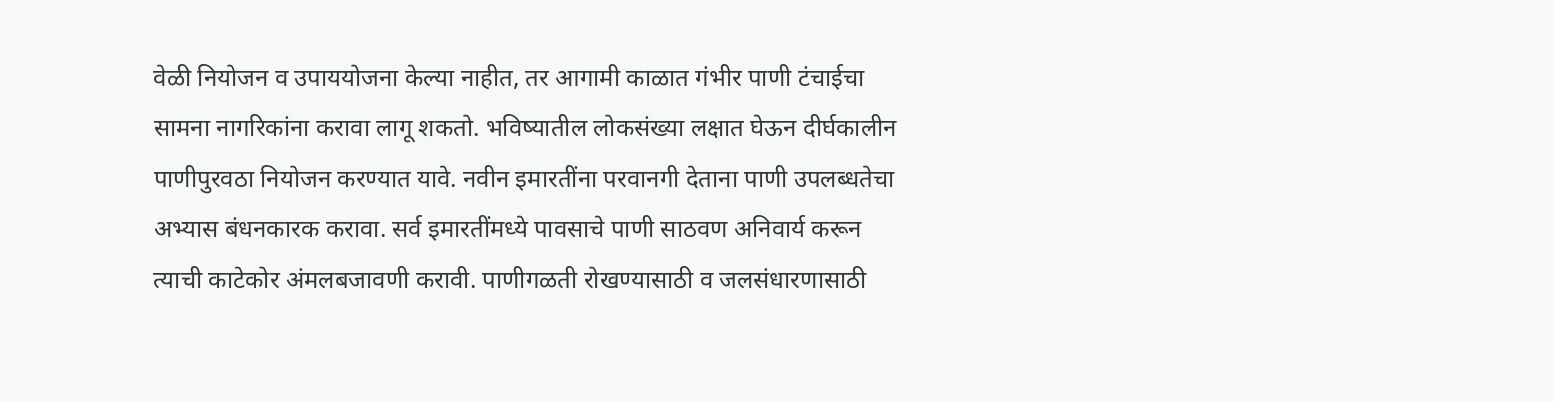वेळी नियोजन व उपाययोजना केल्या नाहीत, तर आगामी काळात गंभीर पाणी टंचाईचा सामना नागरिकांना करावा लागू शकतो. भविष्यातील लोकसंख्या लक्षात घेऊन दीर्घकालीन पाणीपुरवठा नियोजन करण्यात यावे. नवीन इमारतींना परवानगी देताना पाणी उपलब्धतेचा अभ्यास बंधनकारक करावा. सर्व इमारतींमध्ये पावसाचे पाणी साठवण अनिवार्य करून त्याची काटेकोर अंमलबजावणी करावी. पाणीगळती रोखण्यासाठी व जलसंधारणासाठी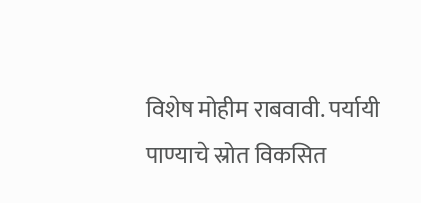विशेष मोहीम राबवावी. पर्यायी पाण्याचे स्रोत विकसित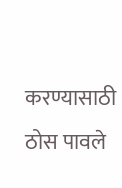करण्यासाठी ठोस पावले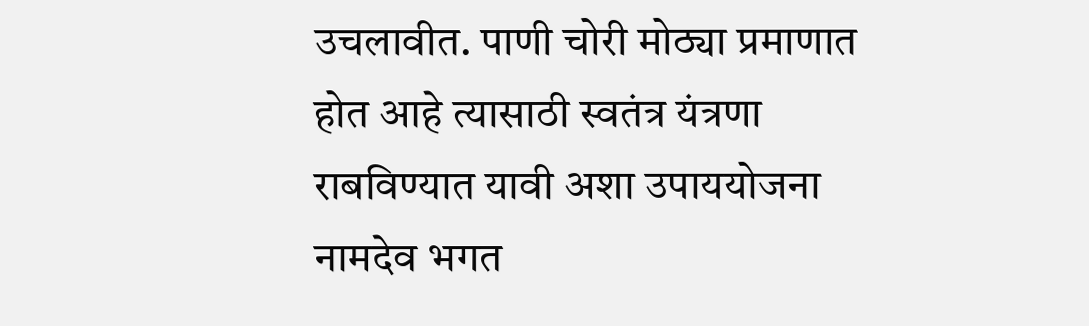उचलावीत. पाणी चोरी मोठ्या प्रमाणात होत आहे त्यासाठी स्वतंत्र यंत्रणा राबविण्यात यावी अशा उपाययोजना नामदेव भगत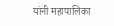यांनी महापालिका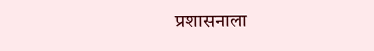प्रशासनाला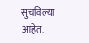सुचविल्या आहेत.